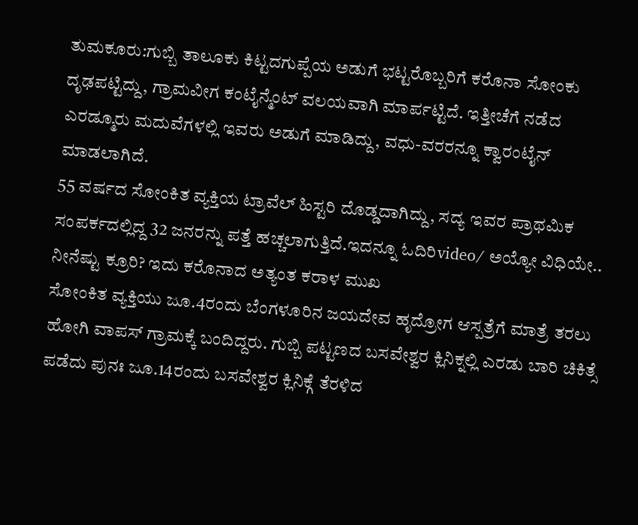ತುಮಕೂರು:ಗುಬ್ಬಿ ತಾಲೂಕು ಕಿಟ್ಟದಗುಪ್ಪೆಯ ಅಡುಗೆ ಭಟ್ಟರೊಬ್ಬರಿಗೆ ಕರೊನಾ ಸೋಂಕು ದೃಢಪಟ್ಟಿದ್ದು, ಗ್ರಾಮವೀಗ ಕಂಟೈನ್ಮೆಂಟ್ ವಲಯವಾಗಿ ಮಾರ್ಪಟ್ಟಿದೆ. ಇತ್ತೀಚೆಗೆ ನಡೆದ ಎರಡ್ಮೂರು ಮದುವೆಗಳಲ್ಲಿ ಇವರು ಅಡುಗೆ ಮಾಡಿದ್ದು, ವಧು-ವರರನ್ನೂ ಕ್ವಾರಂಟೈನ್ ಮಾಡಲಾಗಿದೆ.
55 ವರ್ಷದ ಸೋಂಕಿತ ವ್ಯಕ್ತಿಯ ಟ್ರಾವೆಲ್ ಹಿಸ್ಟರಿ ದೊಡ್ಡದಾಗಿದ್ದು, ಸದ್ಯ ಇವರ ಪ್ರಾಥಮಿಕ ಸಂಪರ್ಕದಲ್ಲಿದ್ದ 32 ಜನರನ್ನು ಪತ್ತೆ ಹಚ್ಚಲಾಗುತ್ತಿದೆ.ಇದನ್ನೂ ಓದಿರಿvideo/ ಅಯ್ಯೋ ವಿಧಿಯೇ.. ನೀನೆಷ್ಟು ಕ್ರೂರಿ? ಇದು ಕರೊನಾದ ಅತ್ಯಂತ ಕರಾಳ ಮುಖ
ಸೋಂಕಿತ ವ್ಯಕ್ತಿಯು ಜೂ.4ರಂದು ಬೆಂಗಳೂರಿನ ಜಯದೇವ ಹೃದ್ರೋಗ ಆಸ್ಪತ್ರೆಗೆ ಮಾತ್ರೆ ತರಲು ಹೋಗಿ ವಾಪಸ್ ಗ್ರಾಮಕ್ಕೆ ಬಂದಿದ್ದರು. ಗುಬ್ಬಿ ಪಟ್ಟಣದ ಬಸವೇಶ್ವರ ಕ್ಲಿನಿಕ್ನಲ್ಲಿ ಎರಡು ಬಾರಿ ಚಿಕಿತ್ಸೆ ಪಡೆದು ಪುನಃ ಜೂ.14ರಂದು ಬಸವೇಶ್ವರ ಕ್ಲಿನಿಕ್ಗೆ ತೆರಳಿದ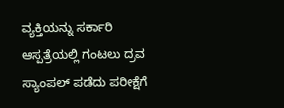ವ್ಯಕ್ತಿಯನ್ನು ಸರ್ಕಾರಿ ಆಸ್ಪತ್ರೆಯಲ್ಲಿ ಗಂಟಲು ದ್ರವ ಸ್ಯಾಂಪಲ್ ಪಡೆದು ಪರೀಕ್ಷೆಗೆ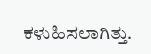ಕಳುಹಿಸಲಾಗಿತ್ತು.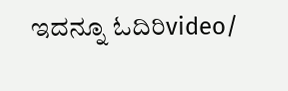ಇದನ್ನೂ ಓದಿರಿvideo/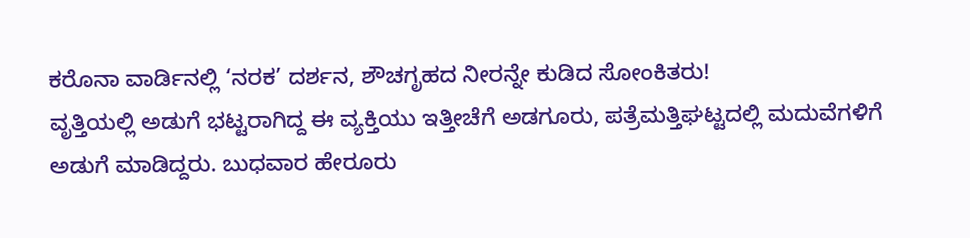ಕರೊನಾ ವಾರ್ಡಿನಲ್ಲಿ ‘ನರಕ’ ದರ್ಶನ, ಶೌಚಗೃಹದ ನೀರನ್ನೇ ಕುಡಿದ ಸೋಂಕಿತರು!
ವೃತ್ತಿಯಲ್ಲಿ ಅಡುಗೆ ಭಟ್ಟರಾಗಿದ್ದ ಈ ವ್ಯಕ್ತಿಯು ಇತ್ತೀಚೆಗೆ ಅಡಗೂರು, ಪತ್ರೆಮತ್ತಿಘಟ್ಟದಲ್ಲಿ ಮದುವೆಗಳಿಗೆ ಅಡುಗೆ ಮಾಡಿದ್ದರು. ಬುಧವಾರ ಹೇರೂರು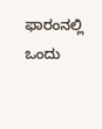ಫಾರಂನಲ್ಲಿ ಒಂದು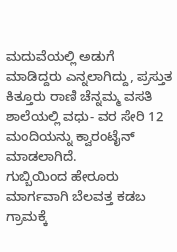ಮದುವೆಯಲ್ಲಿ ಅಡುಗೆ ಮಾಡಿದ್ದರು ಎನ್ನಲಾಗಿದ್ದು, ಪ್ರಸ್ತುತ ಕಿತ್ತೂರು ರಾಣಿ ಚೆನ್ನಮ್ಮ ವಸತಿ ಶಾಲೆಯಲ್ಲಿ ವಧು- ವರ ಸೇರಿ 12 ಮಂದಿಯನ್ನು ಕ್ವಾರಂಟೈನ್ ಮಾಡಲಾಗಿದೆ.
ಗುಬ್ಬಿಯಿಂದ ಹೇರೂರು ಮಾರ್ಗವಾಗಿ ಬೆಲವತ್ತ ಕಡಬ ಗ್ರಾಮಕ್ಕೆ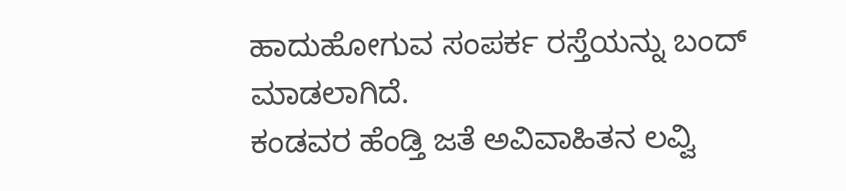ಹಾದುಹೋಗುವ ಸಂಪರ್ಕ ರಸ್ತೆಯನ್ನು ಬಂದ್ ಮಾಡಲಾಗಿದೆ.
ಕಂಡವರ ಹೆಂಡ್ತಿ ಜತೆ ಅವಿವಾಹಿತನ ಲವ್ವಿ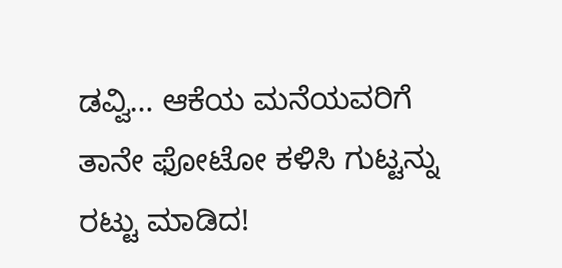ಡವ್ವಿ… ಆಕೆಯ ಮನೆಯವರಿಗೆ ತಾನೇ ಫೋಟೋ ಕಳಿಸಿ ಗುಟ್ಟನ್ನು ರಟ್ಟು ಮಾಡಿದ!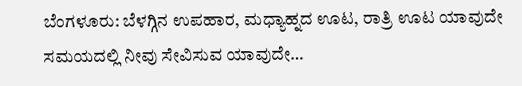ಬೆಂಗಳೂರು: ಬೆಳಗ್ಗಿನ ಉಪಹಾರ, ಮಧ್ಯಾಹ್ನದ ಊಟ, ರಾತ್ರಿ ಊಟ ಯಾವುದೇ ಸಮಯದಲ್ಲಿ ನೀವು ಸೇವಿಸುವ ಯಾವುದೇ…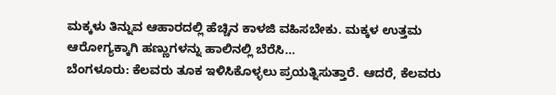ಮಕ್ಕಳು ತಿನ್ನುವ ಆಹಾರದಲ್ಲಿ ಹೆಚ್ಚಿನ ಕಾಳಜಿ ವಹಿಸಬೇಕು. ಮಕ್ಕಳ ಉತ್ತಮ ಆರೋಗ್ಯಕ್ಕಾಗಿ ಹಣ್ಣುಗಳನ್ನು ಹಾಲಿನಲ್ಲಿ ಬೆರೆಸಿ…
ಬೆಂಗಳೂರು: ಕೆಲವರು ತೂಕ ಇಳಿಸಿಕೊಳ್ಳಲು ಪ್ರಯತ್ನಿಸುತ್ತಾರೆ. ಆದರೆ, ಕೆಲವರು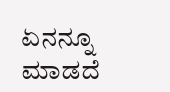ಏನನ್ನೂ ಮಾಡದೆ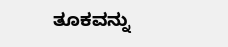ತೂಕವನ್ನು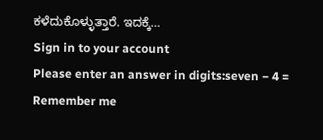ಕಳೆದುಕೊಳ್ಳುತ್ತಾರೆ. ಇದಕ್ಕೆ…
Sign in to your account
Please enter an answer in digits:seven − 4 =
Remember me